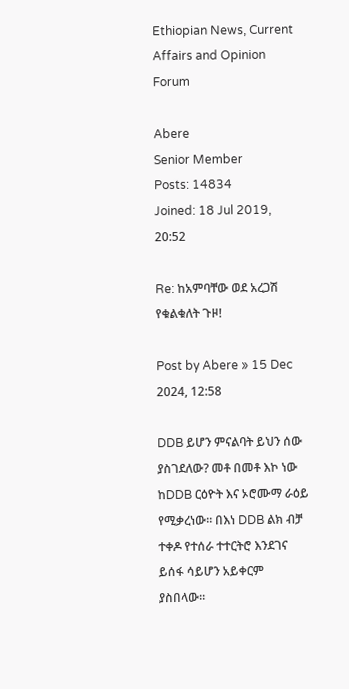Ethiopian News, Current Affairs and Opinion Forum

Abere
Senior Member
Posts: 14834
Joined: 18 Jul 2019, 20:52

Re: ከአምባቸው ወደ አረጋሽ የቁልቁለት ጉዞ!

Post by Abere » 15 Dec 2024, 12:58

DDB ይሆን ምናልባት ይህን ሰው ያስገደለው? መቶ በመቶ እኮ ነው ከDDB ርዕዮት እና ኦሮሙማ ራዕይ የሚቃረነው። በእነ DDB ልክ ብቻ ተቀዶ የተሰራ ተተርትሮ እንደገና ይሰፋ ሳይሆን አይቀርም ያስበላው።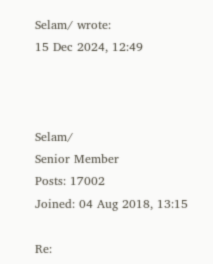Selam/ wrote:
15 Dec 2024, 12:49



Selam/
Senior Member
Posts: 17002
Joined: 04 Aug 2018, 13:15

Re: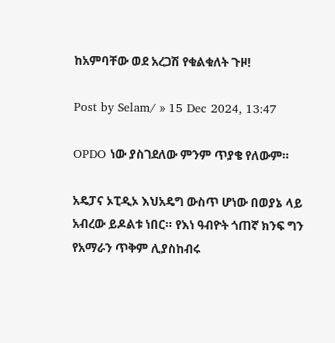ከአምባቸው ወደ አረጋሽ የቁልቁለት ጉዞ!

Post by Selam/ » 15 Dec 2024, 13:47

OPDO ነው ያስገደለው ምንም ጥያቄ የለውም።

አዴፓና ኦፒዲኦ እህአዴግ ውስጥ ሆነው በወያኔ ላይ አብረው ይዶልቱ ነበር። የእነ ዓብዮት ጎጠኛ ክንፍ ግን የአማራን ጥቅም ሊያስከብሩ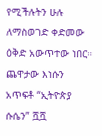የሚችሉትን ሁሉ ለማስወገድ ቀድመው ዕቅድ አውጥተው ነበር። ጨዋታው እነሱን አጥፍቶ “ኢትዮጵያ ሱሴን” ሿሿ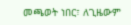መጫወት ነበር፣ ለጊዜውም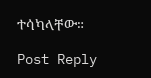ተሳካላቸው።

Post Reply